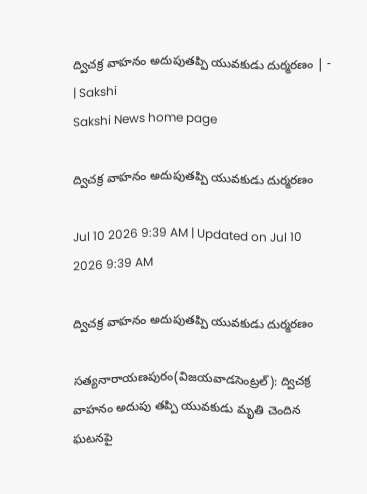ద్విచక్ర వాహనం అదుపుతప్పి యువకుడు దుర్మరణం | - | Sakshi
Sakshi News home page

ద్విచక్ర వాహనం అదుపుతప్పి యువకుడు దుర్మరణం

Jul 10 2026 9:39 AM | Updated on Jul 10 2026 9:39 AM

ద్విచక్ర వాహనం అదుపుతప్పి యువకుడు దుర్మరణం

సత్యనారాయణపురం(విజయవాడసెంట్రల్‌): ద్విచక్ర వాహనం అదుపు తప్పి యువకుడు మృతి చెందిన ఘటనపై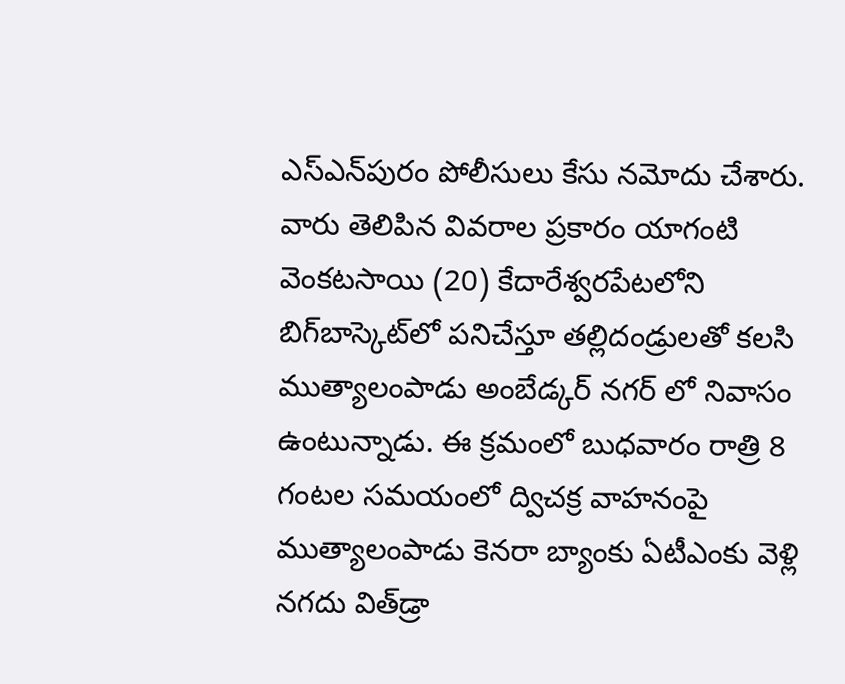ఎస్‌ఎన్‌పురం పోలీసులు కేసు నమోదు చేశారు. వారు తెలిపిన వివరాల ప్రకారం యాగంటి వెంకటసాయి (20) కేదారేశ్వరపేటలోని బిగ్‌బాస్కెట్‌లో పనిచేస్తూ తల్లిదండ్రులతో కలసి ముత్యాలంపాడు అంబేడ్కర్‌ నగర్‌ లో నివాసం ఉంటున్నాడు. ఈ క్రమంలో బుధవారం రాత్రి 8 గంటల సమయంలో ద్విచక్ర వాహనంపై ముత్యాలంపాడు కెనరా బ్యాంకు ఏటీఎంకు వెళ్లి నగదు విత్‌డ్రా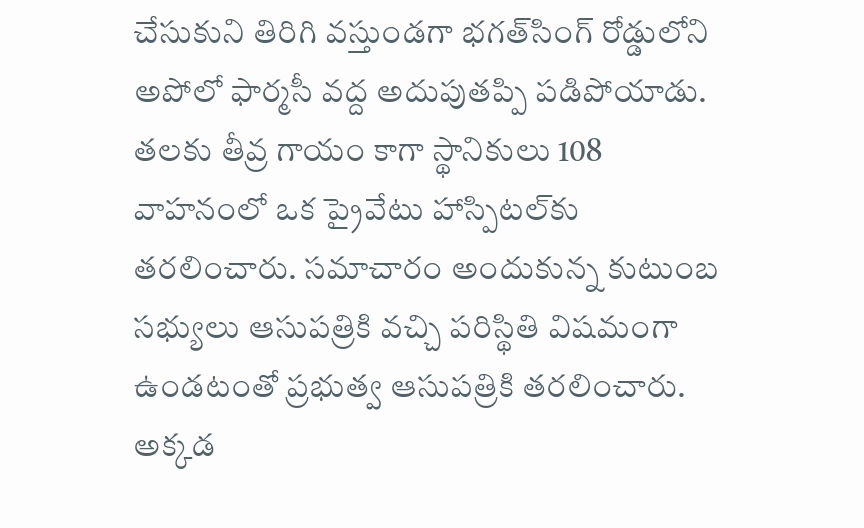చేసుకుని తిరిగి వస్తుండగా భగత్‌సింగ్‌ రోడ్డులోని అపోలో ఫార్మసీ వద్ద అదుపుతప్పి పడిపోయాడు. తలకు తీవ్ర గాయం కాగా స్థానికులు 108 వాహనంలో ఒక ప్రైవేటు హాస్పిటల్‌కు తరలించారు. సమాచారం అందుకున్న కుటుంబ సభ్యులు ఆసుపత్రికి వచ్చి పరిస్థితి విషమంగా ఉండటంతో ప్రభుత్వ ఆసుపత్రికి తరలించారు. అక్కడ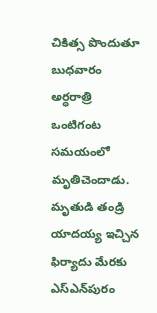చికిత్స పొందుతూ బుధవారం అర్ధరాత్రి ఒంటిగంట సమయంలో మృతిచెందాడు. మృతుడి తండ్రి యాదయ్య ఇచ్చిన ఫిర్యాదు మేరకు ఎస్‌ఎన్‌పురం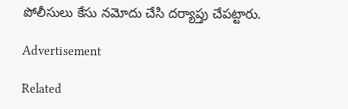పోలీసులు కేసు నమోదు చేసి దర్యాప్తు చేపట్టారు.

Advertisement

Related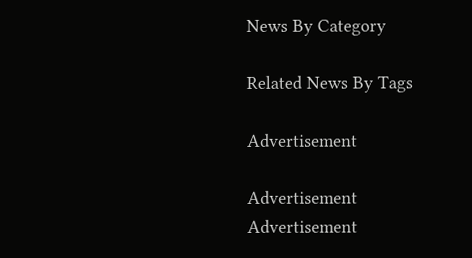News By Category

Related News By Tags

Advertisement

Advertisement
Advertisement